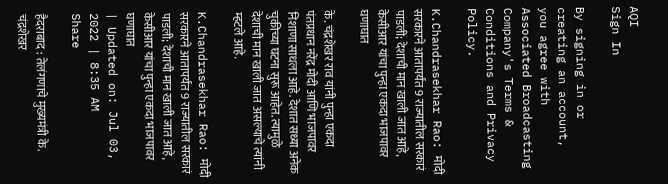AQI
Sign In

By signing in or creating an account, you agree with Associated Broadcasting Company's Terms & Conditions and Privacy Policy.

K.Chandrasekhar Rao: मोदी सरकारने आतापर्यंत 9 राज्यातील सरकारं पाडली; देशाची मान खाली जात आहे, केसीआर यांचा पुन्हा एकदा भाजपावर घणाघात

के. चंद्रशेखर राव यांनी पुन्हा एकदा पंतप्रधान नरेंद्र मोदी आणि भाजपावर निशाणा साधला आहे. देशात सध्या अनेक चुकीच्या घटना सुरू आहेत. त्यामुळे देशाची मान खाली जात असल्याचे त्यांनी म्हटले आहे.

K.Chandrasekhar Rao: मोदी सरकारने आतापर्यंत 9 राज्यातील सरकारं पाडली; देशाची मान खाली जात आहे, केसीआर यांचा पुन्हा एकदा भाजपावर घणाघात
| Updated on: Jul 03, 2022 | 8:35 AM
Share

हैदराबाद : तेलंगणाचे मुख्यमंत्री के. चंद्रशेखर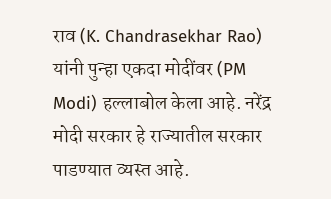राव (K. Chandrasekhar Rao) यांनी पुन्हा एकदा मोदींवर (PM Modi) हल्लाबोल केला आहे. नरेंद्र मोदी सरकार हे राज्यातील सरकार पाडण्यात व्यस्त आहे.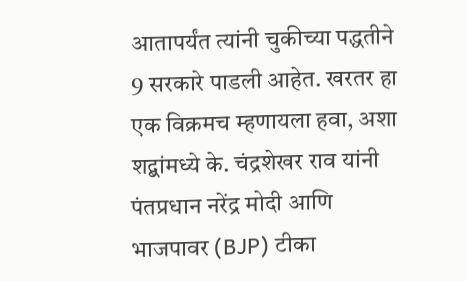आतापर्यंत त्यांनी चुकीच्या पद्धतीने 9 सरकारे पाडली आहेत. खरतर हा एक विक्रमच म्हणायला हवा, अशा शद्बांमध्ये के. चंद्रशेखर राव यांनी पंतप्रधान नरेंद्र मोदी आणि भाजपावर (BJP) टीका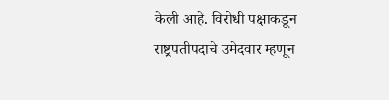केली आहे. विरोधी पक्षाकडून राष्ट्रपतीपदाचे उमेदवार म्हणून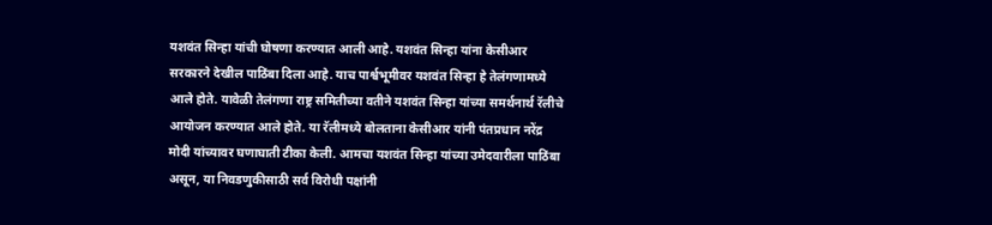यशवंत सिन्हा यांची घोषणा करण्यात आली आहे. यशवंत सिन्हा यांना केसीआर सरकारने देखील पाठिंबा दिला आहे. याच पार्श्वभूमीवर यशवंत सिन्हा हे तेलंगणामध्ये आले होते. यावेळी तेलंगणा राष्ट्र समितीच्या वतीने यशवंत सिन्हा यांच्या समर्थनार्थ रॅलीचे आयोजन करण्यात आले होते. या रॅलीमध्ये बोलताना केसीआर यांनी पंतप्रधान नरेंद्र मोदी यांच्यावर घणाघाती टीका केली. आमचा यशवंत सिन्हा यांच्या उमेदवारीला पाठिंबा असून, या निवडणुकीसाठी सर्व विरोधी पक्षांनी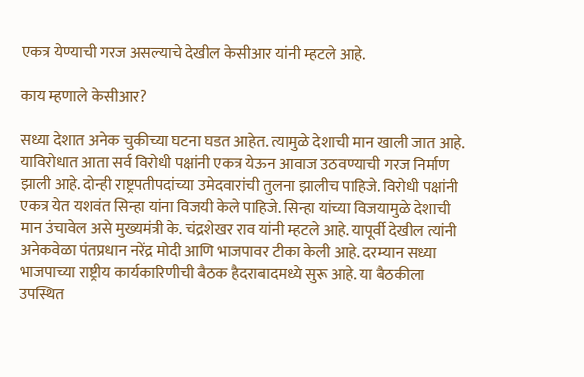एकत्र येण्याची गरज असल्याचे देखील केसीआर यांनी म्हटले आहे.

काय म्हणाले केसीआर?

सध्या देशात अनेक चुकीच्या घटना घडत आहेत. त्यामुळे देशाची मान खाली जात आहे. याविरोधात आता सर्व विरोधी पक्षांनी एकत्र येऊन आवाज उठवण्याची गरज निर्माण झाली आहे. दोन्ही राष्ट्रपतीपदांच्या उमेदवारांची तुलना झालीच पाहिजे. विरोधी पक्षांनी एकत्र येत यशवंत सिन्हा यांना विजयी केले पाहिजे. सिन्हा यांच्या विजयामुळे देशाची मान उंचावेल असे मुख्यमंत्री के. चंद्रशेखर राव यांनी म्हटले आहे. यापूर्वी देखील त्यांनी अनेकवेळा पंतप्रधान नरेंद्र मोदी आणि भाजपावर टीका केली आहे. दरम्यान सध्या भाजपाच्या राष्ट्रीय कार्यकारिणीची बैठक हैदराबादमध्ये सुरू आहे. या बैठकीला उपस्थित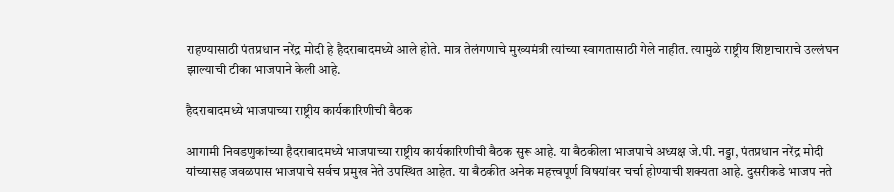राहण्यासाठी पंतप्रधान नरेंद्र मोदी हे हैदराबादमध्ये आले होते. मात्र तेलंगणाचे मुख्यमंत्री त्यांच्या स्वागतासाठी गेले नाहीत. त्यामुळे राष्ट्रीय शिष्टाचाराचे उल्लंघन झाल्याची टीका भाजपाने केली आहे.

हैदराबादमध्ये भाजपाच्या राष्ट्रीय कार्यकारिणीची बैठक

आगामी निवडणुकांच्या हैदराबादमध्ये भाजपाच्या राष्ट्रीय कार्यकारिणीची बैठक सुरू आहे. या बैठकीला भाजपाचे अध्यक्ष जे.पी. नड्डा, पंतप्रधान नरेंद्र मोदी यांच्यासह जवळपास भाजपाचे सर्वच प्रमुख नेते उपस्थित आहेत. या बैठकीत अनेक महत्त्वपूर्ण विषयांवर चर्चा होण्याची शक्यता आहे. दुसरीकडे भाजप नते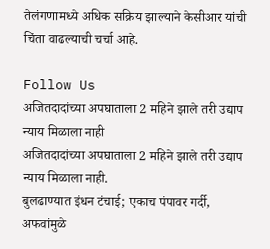तेलंगणामध्ये अधिक सक्रिय झाल्याने केसीआर यांची चिंता वाढल्याची चर्चा आहे.

Follow Us
अजितदादांच्या अपघाताला 2 महिने झाले तरी उद्याप न्याय मिळाला नाही
अजितदादांच्या अपघाताला 2 महिने झाले तरी उद्याप न्याय मिळाला नाही.
बुलढाण्यात इंधन टंचाई; एकाच पंपावर गर्दी, अफवांमुळे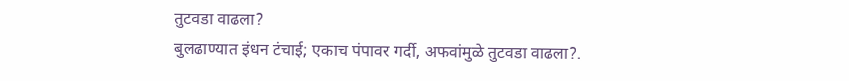तुटवडा वाढला?
बुलढाण्यात इंधन टंचाई; एकाच पंपावर गर्दी, अफवांमुळे तुटवडा वाढला?.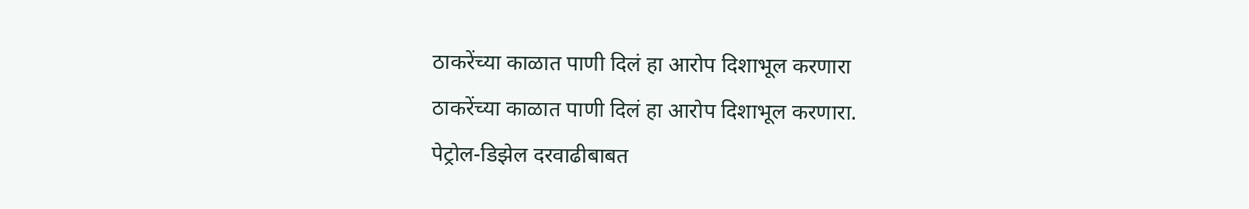ठाकरेंच्या काळात पाणी दिलं हा आरोप दिशाभूल करणारा
ठाकरेंच्या काळात पाणी दिलं हा आरोप दिशाभूल करणारा.
पेट्रोल-डिझेल दरवाढीबाबत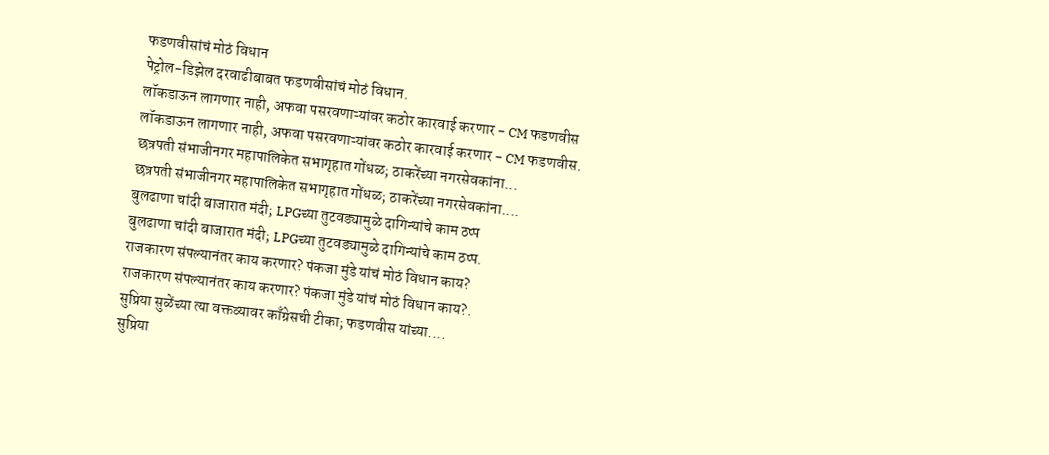फडणवीसांचं मोठं विधान
पेट्रोल-डिझेल दरवाढीबाबत फडणवीसांचं मोठं विधान.
लॉकडाऊन लागणार नाही, अफवा पसरवणाऱ्यांवर कठोर कारवाई करणार - CM फडणवीस
लॉकडाऊन लागणार नाही, अफवा पसरवणाऱ्यांवर कठोर कारवाई करणार - CM फडणवीस.
छत्रपती संभाजीनगर महापालिकेत सभागृहात गोंधळ; ठाकरेंच्या नगरसेवकांना...
छत्रपती संभाजीनगर महापालिकेत सभागृहात गोंधळ; ठाकरेंच्या नगरसेवकांना....
बुलढाणा चांदी बाजारात मंदी; LPGच्या तुटवड्यामुळे दागिन्यांचे काम ठप्प
बुलढाणा चांदी बाजारात मंदी; LPGच्या तुटवड्यामुळे दागिन्यांचे काम ठप्प.
राजकारण संपल्यानंतर काय करणार? पंकजा मुंडे यांचं मोठं विधान काय?
राजकारण संपल्यानंतर काय करणार? पंकजा मुंडे यांचं मोठं विधान काय?.
सुप्रिया सुळेंच्या त्या वक्तव्यावर काँग्रेसची टीका; फडणवीस यांच्या....
सुप्रिया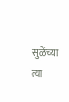सुळेंच्या त्या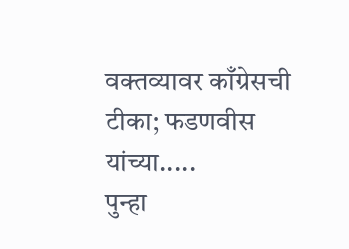वक्तव्यावर काँग्रेसची टीका; फडणवीस यांच्या.....
पुन्हा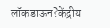लॉकडाऊन?केंद्रीय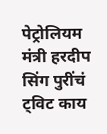पेट्रोलियम मंत्री हरदीप सिंग पुरींचं ट्विट काय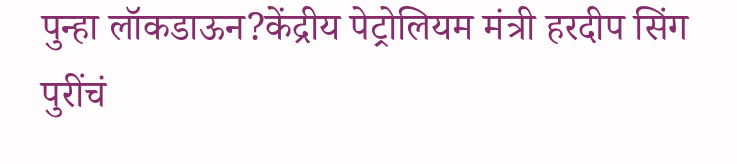पुन्हा लॉकडाऊन?केंद्रीय पेट्रोलियम मंत्री हरदीप सिंग पुरींचं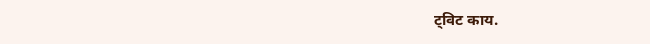ट्विट काय.